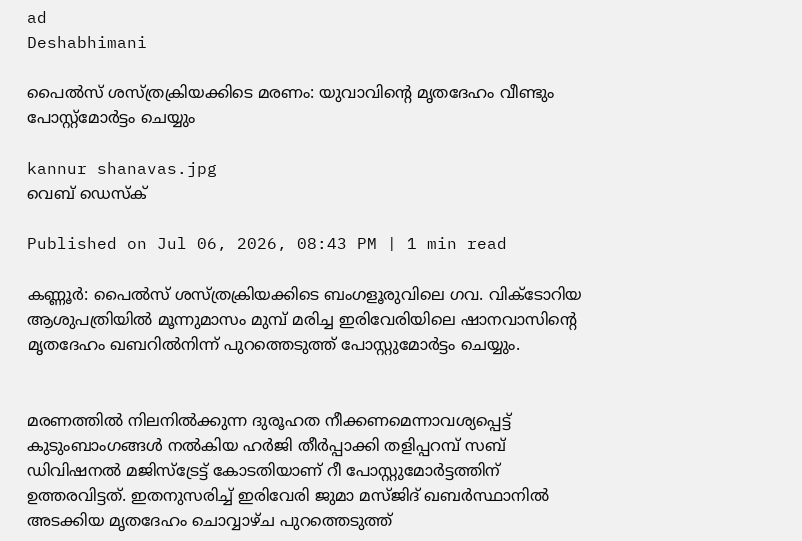ad
Deshabhimani

പൈൽസ്‌ ശസ്ത്രക്രിയക്കിടെ മരണം: യുവാവിന്റെ മൃതദേഹം വീണ്ടും പോസ്റ്റ്മോർട്ടം ചെയ്യും

kannur shanavas.jpg
വെബ് ഡെസ്ക്

Published on Jul 06, 2026, 08:43 PM | 1 min read

കണ്ണൂർ: പൈൽസ് ശസ്‌ത്രക്രിയക്കിടെ ബംഗളൂരുവിലെ ഗവ. വിക്ടോറിയ ആശുപത്രിയിൽ മൂന്നുമാസം മുമ്പ് മരിച്ച ഇരിവേരിയിലെ ഷാനവാസിന്റെ മൃതദേഹം ഖബറിൽനിന്ന് പുറത്തെടുത്ത് പോസ്റ്റുമോർട്ടം ചെയ്യും.


മരണത്തിൽ നിലനിൽക്കുന്ന ദുരൂഹത നീക്കണമെന്നാവശ്യപ്പെട്ട് കുടുംബാംഗങ്ങൾ നൽകിയ ഹർജി തീർപ്പാക്കി തളിപ്പറമ്പ് സബ്‌ ഡിവിഷനൽ മജിസ്‌ട്രേട്ട്‌ കോടതിയാണ് റീ പോസ്റ്റുമോർട്ടത്തിന് ഉത്തരവിട്ടത്. ഇതനുസരിച്ച് ഇരിവേരി ജുമാ മസ്ജിദ് ഖബർസ്ഥാനിൽ അടക്കിയ മൃതദേഹം ചൊവ്വാഴ്ച പുറത്തെടുത്ത്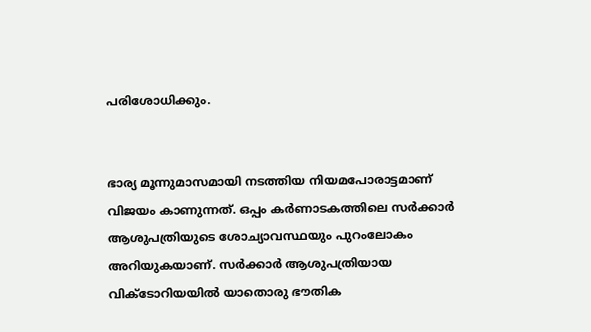പരിശോധിക്കും.


ഭാര്യ മൂന്നുമാസമായി നടത്തിയ നിയമപോരാട്ടമാണ് വിജയം കാണുന്നത്. ഒപ്പം കർണാടകത്തിലെ സർക്കാർ ആശുപത്രിയുടെ ശോച്യാവസ്ഥയും പുറംലോകം അറിയുകയാണ്. സർക്കാർ ആശുപത്രിയായ വിക്ടോറിയയിൽ യാതൊരു ഭൗതിക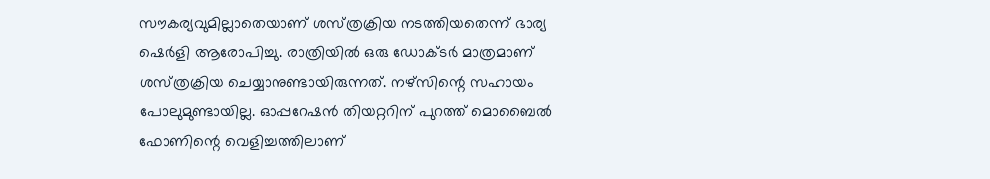സൗകര്യവുമില്ലാതെയാണ് ശസ്‌ത്രക്രിയ നടത്തിയതെന്ന് ഭാര്യ ഷെർളി ആരോപിച്ചു. രാത്രിയിൽ ഒരു ഡോക്‌ടർ മാത്രമാണ് ശസ്‌ത്രക്രിയ ചെയ്യാനുണ്ടായിരുന്നത്. നഴ്സിന്റെ സഹായം പോലുമുണ്ടായില്ല. ഓപ്പറേഷൻ തിയറ്ററിന്‌ പുറത്ത്‌ മൊബൈൽ ഫോണിന്റെ വെളിച്ചത്തിലാണ്‌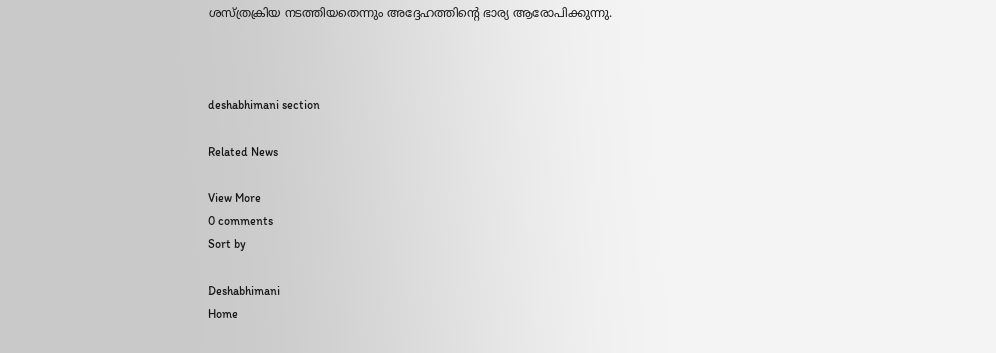ശസ്‌ത്രക്രിയ നടത്തിയതെന്നും അദ്ദേഹത്തിന്റെ ഭാര്യ ആരോപിക്കുന്നു.



deshabhimani section

Related News

View More
0 comments
Sort by

Deshabhimani
Home